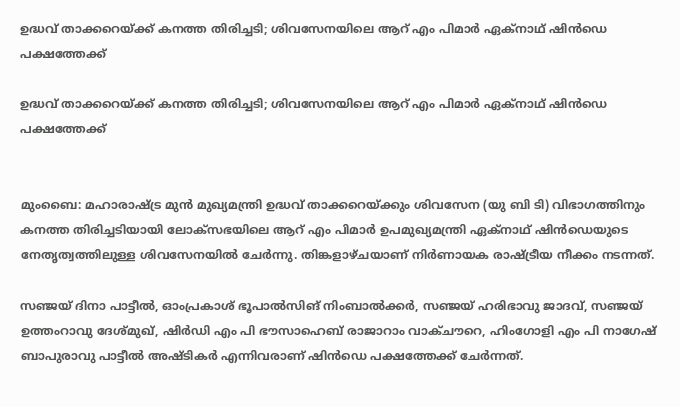ഉദ്ധവ് താക്കറെയ്ക്ക് കനത്ത തിരിച്ചടി; ശിവസേനയിലെ ആറ് എം പിമാര്‍ ഏക്‌നാഥ് ഷിന്‍ഡെ പക്ഷത്തേക്ക്

ഉദ്ധവ് താക്കറെയ്ക്ക് കനത്ത തിരിച്ചടി; ശിവസേനയിലെ ആറ് എം പിമാര്‍ ഏക്‌നാഥ് ഷിന്‍ഡെ പക്ഷത്തേക്ക്


മുംബൈ: മഹാരാഷ്ട്ര മുന്‍ മുഖ്യമന്ത്രി ഉദ്ധവ് താക്കറെയ്ക്കും ശിവസേന (യു ബി ടി) വിഭാഗത്തിനും കനത്ത തിരിച്ചടിയായി ലോക്‌സഭയിലെ ആറ് എം പിമാര്‍ ഉപമുഖ്യമന്ത്രി ഏക്‌നാഥ് ഷിന്‍ഡെയുടെ നേതൃത്വത്തിലുള്ള ശിവസേനയില്‍ ചേര്‍ന്നു. തിങ്കളാഴ്ചയാണ് നിര്‍ണായക രാഷ്ട്രീയ നീക്കം നടന്നത്.

സഞ്ജയ് ദിനാ പാട്ടീല്‍, ഓംപ്രകാശ് ഭൂപാല്‍സിങ് നിംബാല്‍ക്കര്‍, സഞ്ജയ് ഹരിഭാവു ജാദവ്, സഞ്ജയ് ഉത്തംറാവു ദേശ്മുഖ്, ഷിര്‍ഡി എം പി ഭൗസാഹെബ് രാജാറാം വാക്ചൗറെ, ഹിംഗോളി എം പി നാഗേഷ് ബാപുരാവു പാട്ടീല്‍ അഷ്ടികര്‍ എന്നിവരാണ് ഷിന്‍ഡെ പക്ഷത്തേക്ക് ചേര്‍ന്നത്.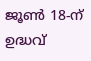ജൂണ്‍ 18-ന് ഉദ്ധവ്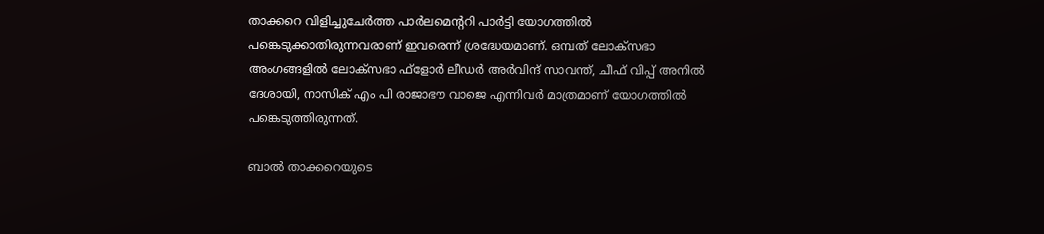താക്കറെ വിളിച്ചുചേര്‍ത്ത പാര്‍ലമെന്ററി പാര്‍ട്ടി യോഗത്തില്‍ പങ്കെടുക്കാതിരുന്നവരാണ് ഇവരെന്ന് ശ്രദ്ധേയമാണ്. ഒമ്പത് ലോക്‌സഭാ അംഗങ്ങളില്‍ ലോക്‌സഭാ ഫ്ളോര്‍ ലീഡര്‍ അര്‍വിന്ദ് സാവന്ത്, ചീഫ് വിപ്പ് അനില്‍ ദേശായി, നാസിക് എം പി രാജാഭൗ വാജെ എന്നിവര്‍ മാത്രമാണ് യോഗത്തില്‍ പങ്കെടുത്തിരുന്നത്.

ബാല്‍ താക്കറെയുടെ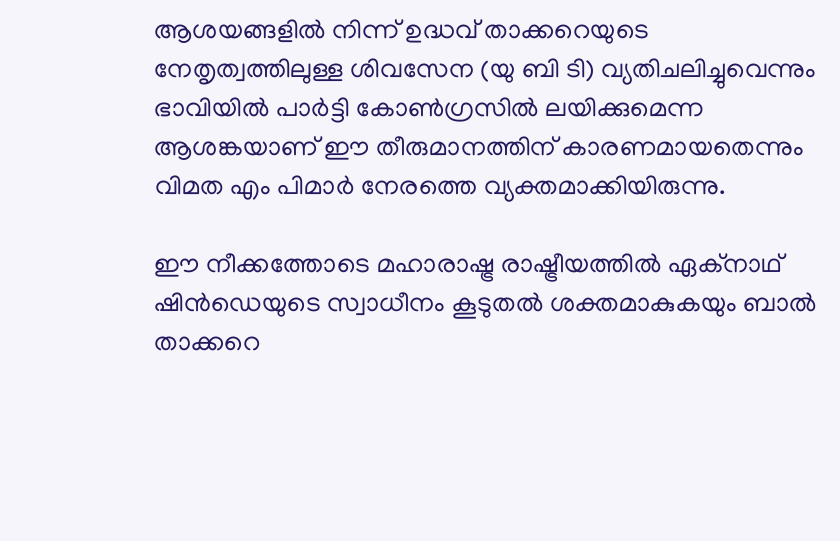ആശയങ്ങളില്‍ നിന്ന് ഉദ്ധവ് താക്കറെയുടെ നേതൃത്വത്തിലുള്ള ശിവസേന (യു ബി ടി) വ്യതിചലിച്ചുവെന്നും ഭാവിയില്‍ പാര്‍ട്ടി കോണ്‍ഗ്രസില്‍ ലയിക്കുമെന്ന ആശങ്കയാണ് ഈ തീരുമാനത്തിന് കാരണമായതെന്നും വിമത എം പിമാര്‍ നേരത്തെ വ്യക്തമാക്കിയിരുന്നു.

ഈ നീക്കത്തോടെ മഹാരാഷ്ട്ര രാഷ്ട്രീയത്തില്‍ ഏക്‌നാഥ് ഷിന്‍ഡെയുടെ സ്വാധീനം കൂടുതല്‍ ശക്തമാകുകയും ബാല്‍ താക്കറെ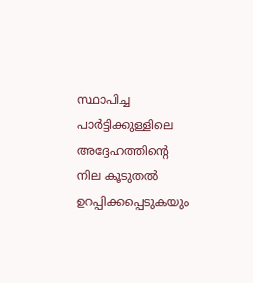സ്ഥാപിച്ച പാര്‍ട്ടിക്കുള്ളിലെ അദ്ദേഹത്തിന്റെ നില കൂടുതല്‍ ഉറപ്പിക്കപ്പെടുകയും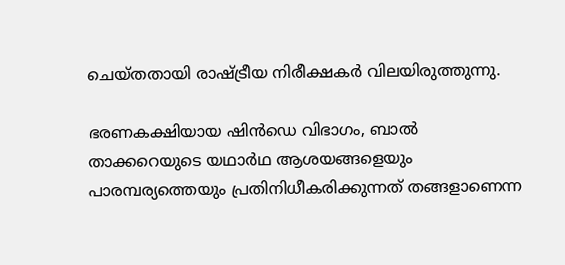ചെയ്തതായി രാഷ്ട്രീയ നിരീക്ഷകര്‍ വിലയിരുത്തുന്നു.

ഭരണകക്ഷിയായ ഷിന്‍ഡെ വിഭാഗം, ബാല്‍ താക്കറെയുടെ യഥാര്‍ഥ ആശയങ്ങളെയും പാരമ്പര്യത്തെയും പ്രതിനിധീകരിക്കുന്നത് തങ്ങളാണെന്ന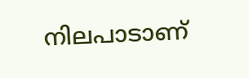നിലപാടാണ്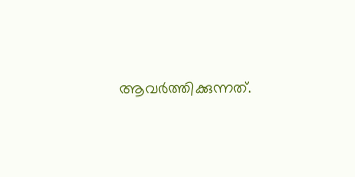ആവര്‍ത്തിക്കുന്നത്.